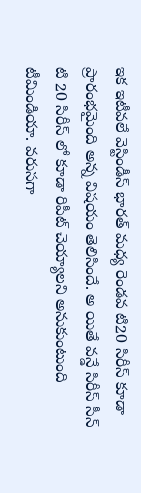ఇక ఇటీవలే వెస్టిండీస్ భారత్ మధ్య రెండవ టి20 సిరీస్ కూడా ప్రారంభమైంది అన్న విషయం తెలిసిందే. అ యితే వన్డే సిరీస్ సీన్ టి 20 సిరీస్ లో కూడా రిపీట్ చెయ్యాలని అనుకుంటుంది టీమిండియా. వరుసగా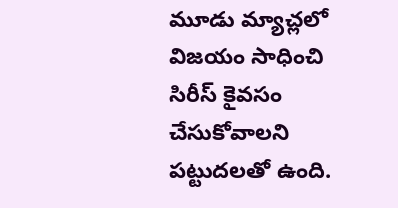మూడు మ్యాచ్లలో విజయం సాధించి సిరీస్ కైవసం చేసుకోవాలని పట్టుదలతో ఉంది.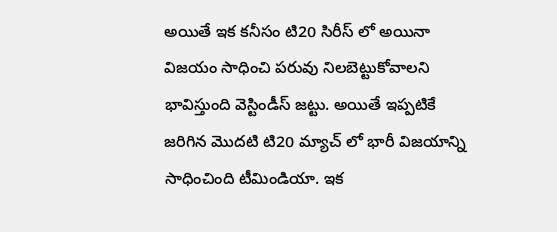అయితే ఇక కనీసం టి20 సిరీస్ లో అయినా విజయం సాధించి పరువు నిలబెట్టుకోవాలని భావిస్తుంది వెస్టిండీస్ జట్టు. అయితే ఇప్పటికే జరిగిన మొదటి టి20 మ్యాచ్ లో భారీ విజయాన్ని సాధించింది టీమిండియా. ఇక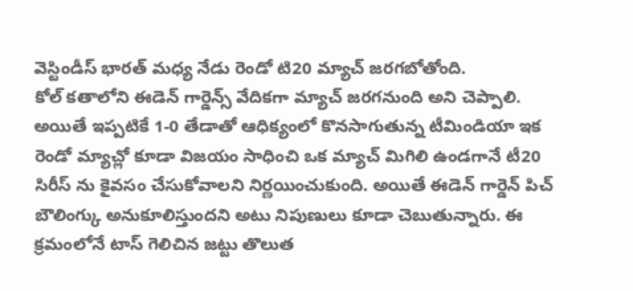వెస్టిండీస్ భారత్ మధ్య నేడు రెండో టి20 మ్యాచ్ జరగబోతోంది.
కోల్ కతాలోని ఈడెన్ గార్డెన్స్ వేదికగా మ్యాచ్ జరగనుంది అని చెప్పాలి. అయితే ఇప్పటికే 1-0 తేడాతో ఆధిక్యంలో కొనసాగుతున్న టీమిండియా ఇక రెండో మ్యాచ్లో కూడా విజయం సాధించి ఒక మ్యాచ్ మిగిలి ఉండగానే టీ20 సిరీస్ ను కైవసం చేసుకోవాలని నిర్ణయించుకుంది. అయితే ఈడెన్ గార్డెన్ పిచ్ బౌలింగ్కు అనుకూలిస్తుందని అటు నిపుణులు కూడా చెబుతున్నారు. ఈ క్రమంలోనే టాస్ గెలిచిన జట్టు తొలుత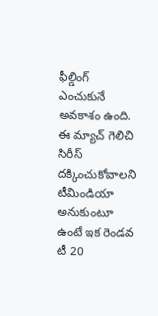ఫీల్డింగ్ ఎంచుకునే అవకాశం ఉంది. ఈ మ్యాచ్ గెలిచి సిరీస్ దక్కించుకోవాలని టీమిండియా అనుకుంటూ ఉంటే ఇక రెండవ టీ 20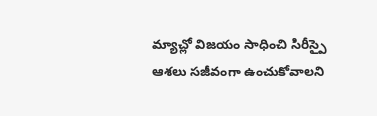మ్యాచ్లో విజయం సాధించి సిరీస్పై ఆశలు సజీవంగా ఉంచుకోవాలని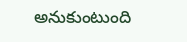అనుకుంటుంది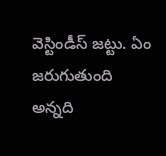వెస్టిండీస్ జట్టు. ఏం జరుగుతుంది అన్నది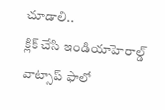చూడాలి..
క్లిక్ చేసి ఇండియాహెరాల్డ్ వాట్సాప్ ఫాలో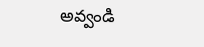అవ్వండి